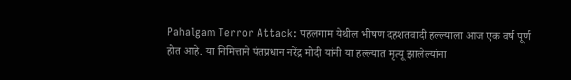Pahalgam Terror Attack: पहलगाम येथील भीषण दहशतवादी हल्ल्याला आज एक वर्ष पूर्ण होत आहे. या निमित्ताने पंतप्रधान नरेंद्र मोदी यांनी या हल्ल्यात मृत्यू झालेल्यांना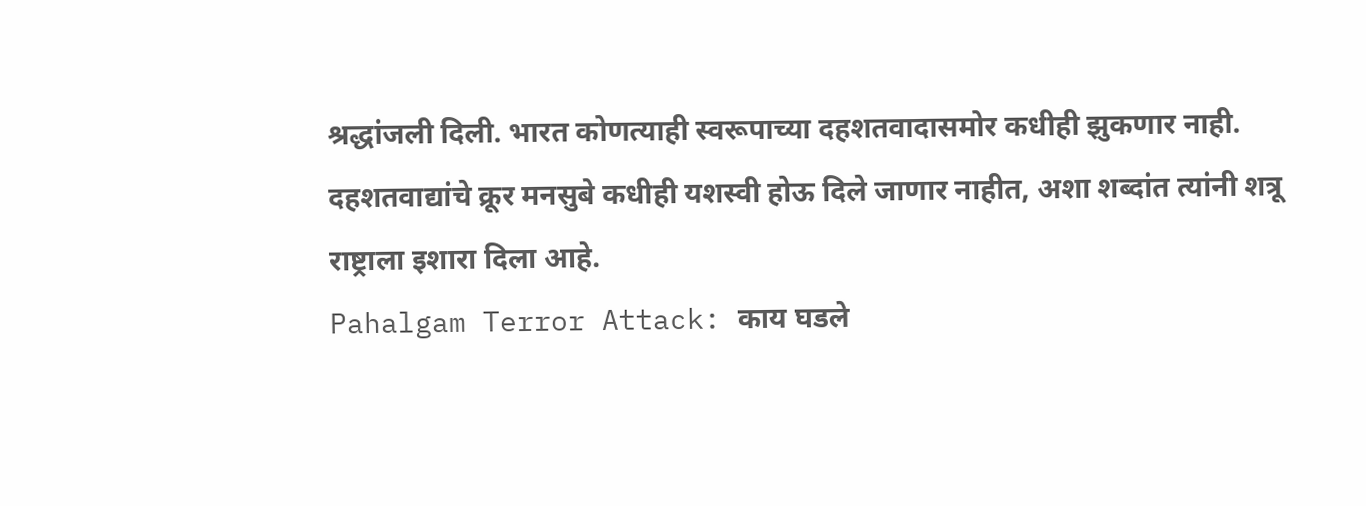श्रद्धांजली दिली. भारत कोणत्याही स्वरूपाच्या दहशतवादासमोर कधीही झुकणार नाही. दहशतवाद्यांचे क्रूर मनसुबे कधीही यशस्वी होऊ दिले जाणार नाहीत, अशा शब्दांत त्यांनी शत्रू राष्ट्राला इशारा दिला आहे.
Pahalgam Terror Attack: काय घडले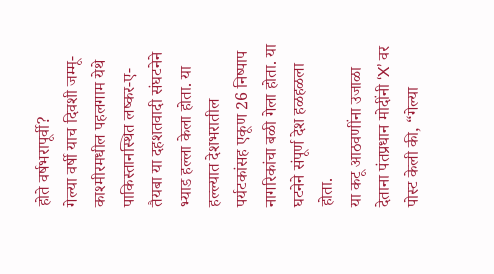होते वर्षभरापूर्वी?
गेल्या वर्षी याच दिवशी जम्मू-काश्मीरमधील पहलगाम येथे पाकिस्तानस्थित लष्कर-ए-तैयबा या दहशतवादी संघटनेने भ्याड हल्ला केला होता. या हल्ल्यात देशभरातील पर्यटकांसह एकूण 26 निष्पाप नागरिकांचा बळी गेला होता. या घटनेने संपूर्ण देश हळहळला होता.
या कटू आठवणींना उजाळा देताना पंतप्रधान मोदींनी ‘X’ वर पोस्ट केली की, “गेल्या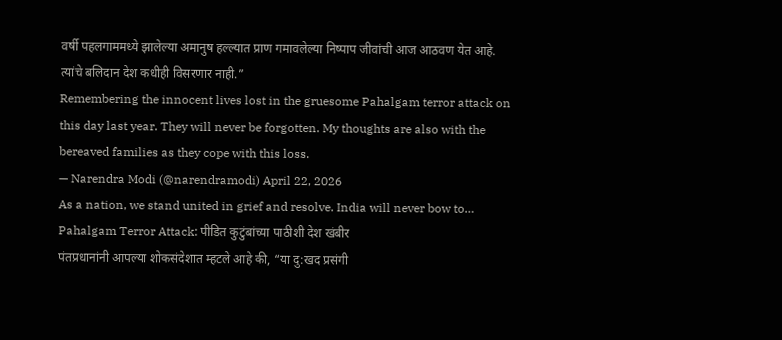वर्षी पहलगाममध्ये झालेल्या अमानुष हल्ल्यात प्राण गमावलेल्या निष्पाप जीवांची आज आठवण येत आहे. त्यांचे बलिदान देश कधीही विसरणार नाही.”
Remembering the innocent lives lost in the gruesome Pahalgam terror attack on this day last year. They will never be forgotten. My thoughts are also with the bereaved families as they cope with this loss.
— Narendra Modi (@narendramodi) April 22, 2026
As a nation, we stand united in grief and resolve. India will never bow to…
Pahalgam Terror Attack: पीडित कुटुंबांच्या पाठीशी देश खंबीर
पंतप्रधानांनी आपल्या शोकसंदेशात म्हटले आहे की, “या दु:खद प्रसंगी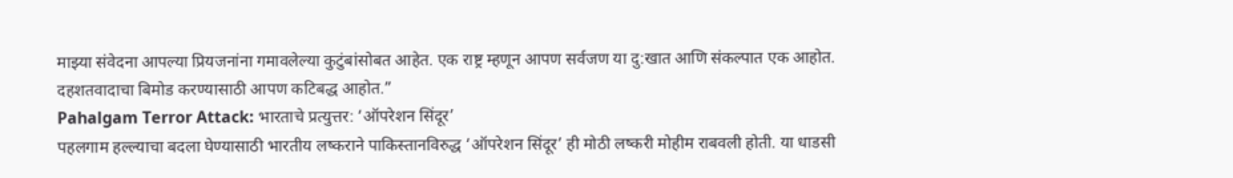माझ्या संवेदना आपल्या प्रियजनांना गमावलेल्या कुटुंबांसोबत आहेत. एक राष्ट्र म्हणून आपण सर्वजण या दु:खात आणि संकल्पात एक आहोत. दहशतवादाचा बिमोड करण्यासाठी आपण कटिबद्ध आहोत.”
Pahalgam Terror Attack: भारताचे प्रत्युत्तर: ‘ऑपरेशन सिंदूर’
पहलगाम हल्ल्याचा बदला घेण्यासाठी भारतीय लष्कराने पाकिस्तानविरुद्ध ‘ऑपरेशन सिंदूर’ ही मोठी लष्करी मोहीम राबवली होती. या धाडसी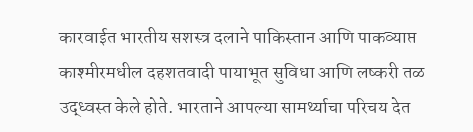कारवाईत भारतीय सशस्त्र दलाने पाकिस्तान आणि पाकव्याप्त काश्मीरमधील दहशतवादी पायाभूत सुविधा आणि लष्करी तळ उद्ध्वस्त केले होते. भारताने आपल्या सामर्थ्याचा परिचय देत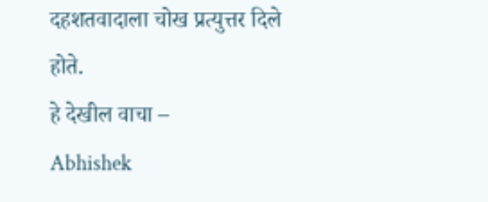दहशतवादाला चोख प्रत्युत्तर दिले होते.
हे देखील वाचा –
Abhishek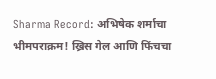Sharma Record: अभिषेक शर्माचा भीमपराक्रम! ख्रिस गेल आणि फिंचचा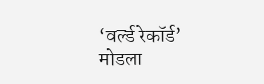‘वर्ल्ड रेकॉर्ड’ मोडला